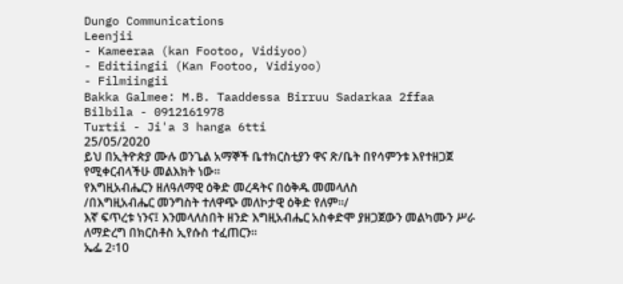Dungo Communications
Leenjii
- Kameeraa (kan Footoo, Vidiyoo)
- Editiingii (Kan Footoo, Vidiyoo)
- Filmiingii
Bakka Galmee: M.B. Taaddessa Birruu Sadarkaa 2ffaa
Bilbila - 0912161978
Turtii - Ji'a 3 hanga 6tti
25/05/2020
ይህ በኢትዮጵያ ሙሉ ወንጌል አማኞች ቤተክርስቲያን ዋና ጽ/ቤት በየሳምንቱ እየተዘጋጀ የሚቀርብላችሁ መልእክት ነው፡፡
የእግዚአብሔርን ዘለዓለማዊ ዕቅድ መረዳትና በዕቅዱ መመላለስ
/በእግዚአብሔር መንግስት ተለዋጭ መለኮታዊ ዕቅድ የለም፡፡/
እኛ ፍጥረቱ ነንና፤ እንመላለስበት ዘንድ እግዚአብሔር አስቀድሞ ያዘጋጀውን መልካሙን ሥራ ለማድረግ በክርስቶስ ኢየሱስ ተፈጠርን።
ኤፌ 2፡10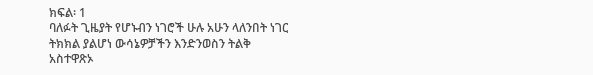ክፍል፡ 1
ባለፉት ጊዜያት የሆኑብን ነገሮች ሁሉ አሁን ላለንበት ነገር ትክክል ያልሆነ ውሳኔዎቻችን እንድንወስን ትልቅ አስተዋጽኦ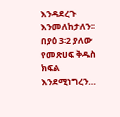እንዳደረጉ እንመለከታለን፡፡ በያዕ 3፡2 ያለው የመጽሀፍ ቅዱስ ክፍል እንደሚነግረን…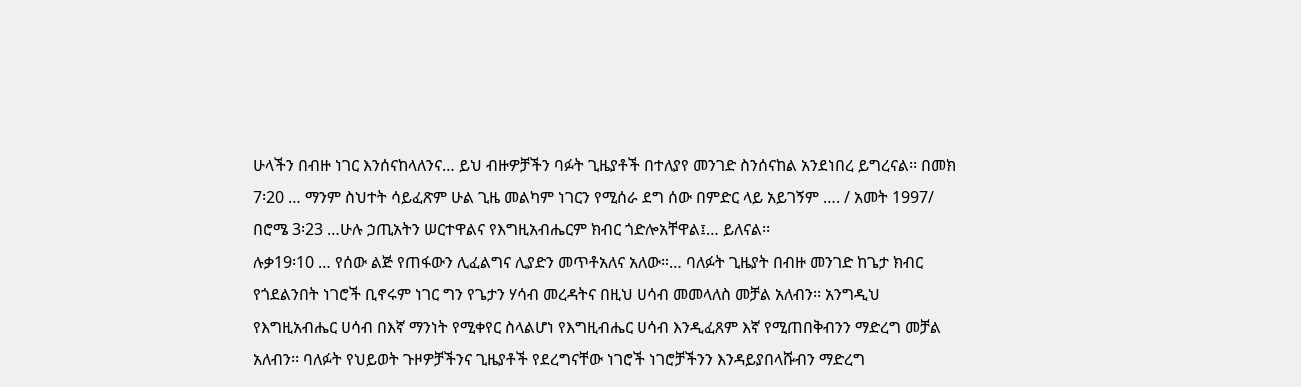ሁላችን በብዙ ነገር እንሰናከላለንና… ይህ ብዙዎቻችን ባፉት ጊዜያቶች በተለያየ መንገድ ስንሰናከል አንደነበረ ይግረናል፡፡ በመክ 7፡20 … ማንም ስህተት ሳይፈጽም ሁል ጊዜ መልካም ነገርን የሚሰራ ደግ ሰው በምድር ላይ አይገኝም …. / አመት 1997/ በሮሜ 3፡23 …ሁሉ ኃጢአትን ሠርተዋልና የእግዚአብሔርም ክብር ጎድሎአቸዋል፤… ይለናል፡፡
ሉቃ19፡10 … የሰው ልጅ የጠፋውን ሊፈልግና ሊያድን መጥቶአለና አለው።… ባለፉት ጊዜያት በብዙ መንገድ ከጌታ ክብር የጎደልንበት ነገሮች ቢኖሩም ነገር ግን የጌታን ሃሳብ መረዳትና በዚህ ሀሳብ መመላለስ መቻል አለብን፡፡ አንግዲህ የእግዚአብሔር ሀሳብ በእኛ ማንነት የሚቀየር ስላልሆነ የእግዚብሔር ሀሳብ እንዲፈጸም እኛ የሚጠበቅብንን ማድረግ መቻል አለብን፡፡ ባለፉት የህይወት ጉዞዎቻችንና ጊዜያቶች የደረግናቸው ነገሮች ነገሮቻችንን እንዳይያበላሹብን ማድረግ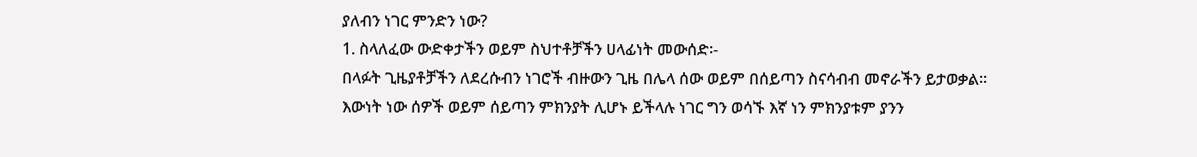ያለብን ነገር ምንድን ነው?
1. ስላለፈው ውድቀታችን ወይም ስህተቶቻችን ሀላፊነት መውሰድ፡-
በላፉት ጊዜያቶቻችን ለደረሱብን ነገሮች ብዙውን ጊዜ በሌላ ሰው ወይም በሰይጣን ስናሳብብ መኖራችን ይታወቃል፡፡ እውነት ነው ሰዎች ወይም ሰይጣን ምክንያት ሊሆኑ ይችላሉ ነገር ግን ወሳኙ እኛ ነን ምክንያቱም ያንን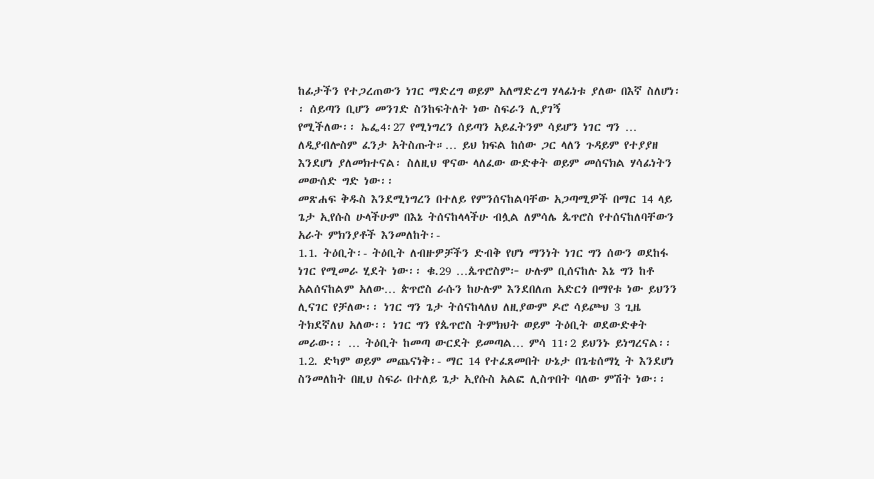ከፊታችን የተጋረጠውን ነገር ማድረግ ወይም አለማድረግ ሃላፊነቱ ያለው በእኛ ስለሆነ፡፡ ሰይጣን ቢሆን መንገድ ስንከፍትለት ነው ስፍራን ሊያገኝ
የሚችለው፡፡ ኤፌ4፡27 የሚነግረን ሰይጣን አይፈትንም ሳይሆን ነገር ግን … ለዲያብሎስም ፈንታ አትስጡት።… ይህ ክፍል ከሰው ጋር ላለን ጉዳይም የተያያዘ እንደሆነ ያለመክተናል፡ ስለዚህ ዋናው ላለፈው ውድቀት ወይም መሰናክል ሃሳፊነትን መውሰድ ግድ ነው፡፡
መጽሐፍ ቅዱስ እንደሚነግረን በተለይ የምንሰናከልባቸው አጋጣሚዎች በማር 14 ላይ ጌታ ኢየሱስ ሁላችሁም በእኔ ትሰናከላላችሁ ብሏል ለምሳሌ ጴጥሮስ የተሰናከለባቸውን አራት ምክንያቶች እንመለከት፡-
1.1. ትዕቢት፡- ትዕቢት ለብዙዎቻችን ድብቅ የሆነ ማንነት ነገር ግን ሰውን ወደከፋ ነገር የሚመራ ሂደት ነው፡፡ ቁ.29 …ጴጥሮስም፦ ሁሉም ቢሰናከሉ እኔ ግን ከቶ አልሰናከልም አለው… ጵጥሮስ ራሱን ከሁሉም እንደበለጠ አድርጎ በማየቱ ነው ይህንን ሊናገር የቻለው፡፡ ነገር ግን ጌታ ትሰናከላለህ ለዚያውም ዶሮ ሳይጮህ 3 ጊዜ ትክደኛለህ አለው፡፡ ነገር ግን የጴጥሮስ ትምክህት ወይም ትዕቢት ወደውድቀት መራው፡፡ … ትዕቢት ከመጣ ውርደት ይመጣል… ምሳ 11፡2 ይህንኑ ይነግረናል፡፡
1.2. ድካም ወይም መጨናነቅ፡- ማር 14 የተፈጸመበት ሁኔታ በጌቴሰማኒ ት እንደሆነ ስንመለከት በዚህ ስፍራ በተለይ ጌታ ኢየሱስ አልፎ ሊስጥበት ባለው ምሽት ነው፡፡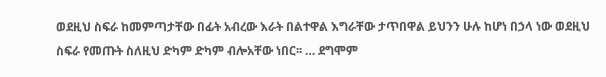ወደዚህ ስፍራ ከመምጣታቸው በፊት አብረው እራት በልተዋል እግራቸው ታጥበዋል ይህንን ሁሉ ከሆነ በኃላ ነው ወደዚህ ስፍራ የመጡት ስለዚህ ድካም ድካም ብሎአቸው ነበር፡፡ … ደግሞም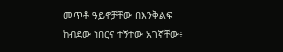መጥቶ ዓይኖቻቸው በእንቅልፍ ከብደው ነበርና ተኝተው አገኛቸው፥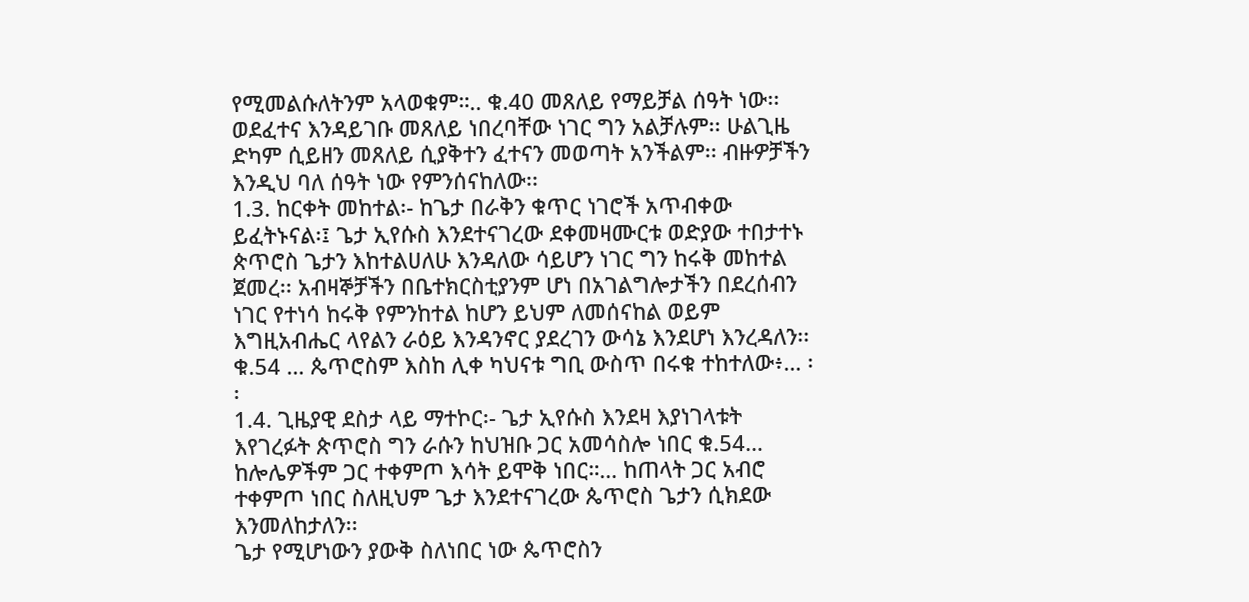የሚመልሱለትንም አላወቁም።.. ቁ.40 መጸለይ የማይቻል ሰዓት ነው፡፡ ወደፈተና እንዳይገቡ መጸለይ ነበረባቸው ነገር ግን አልቻሉም፡፡ ሁልጊዜ ድካም ሲይዘን መጸለይ ሲያቅተን ፈተናን መወጣት አንችልም፡፡ ብዙዎቻችን እንዲህ ባለ ሰዓት ነው የምንሰናከለው፡፡
1.3. ከርቀት መከተል፡- ከጌታ በራቅን ቁጥር ነገሮች አጥብቀው ይፈትኑናል፡፤ ጌታ ኢየሱስ እንደተናገረው ደቀመዛሙርቱ ወድያው ተበታተኑ ጵጥሮስ ጌታን እከተልሀለሁ እንዳለው ሳይሆን ነገር ግን ከሩቅ መከተል ጀመረ፡፡ አብዛኞቻችን በቤተክርስቲያንም ሆነ በአገልግሎታችን በደረሰብን ነገር የተነሳ ከሩቅ የምንከተል ከሆን ይህም ለመሰናከል ወይም እግዚአብሔር ላየልን ራዕይ እንዳንኖር ያደረገን ውሳኔ እንደሆነ እንረዳለን፡፡ ቁ.54 … ጴጥሮስም እስከ ሊቀ ካህናቱ ግቢ ውስጥ በሩቁ ተከተለው፥… ፡፡
1.4. ጊዜያዊ ደስታ ላይ ማተኮር፡- ጌታ ኢየሱስ እንደዛ እያነገላቱት እየገረፉት ጵጥሮስ ግን ራሱን ከህዝቡ ጋር አመሳስሎ ነበር ቁ.54… ከሎሌዎችም ጋር ተቀምጦ እሳት ይሞቅ ነበር።… ከጠላት ጋር አብሮ ተቀምጦ ነበር ስለዚህም ጌታ እንደተናገረው ጴጥሮስ ጌታን ሲክደው እንመለከታለን፡፡
ጌታ የሚሆነውን ያውቅ ስለነበር ነው ጴጥሮስን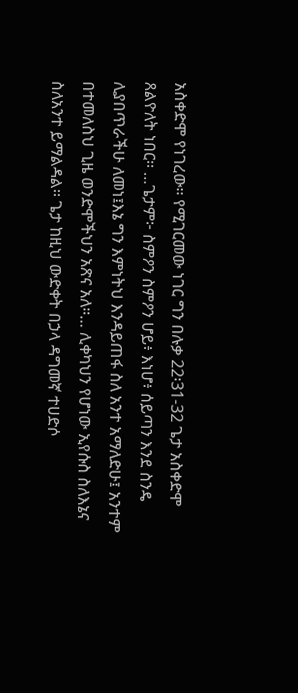አስቀድሞ የነገረው፡፡ የሚገርመው ነገር ግን በሉቃ 22፡31-32 ጌታ አስቀድሞ ጸልዮለት ነበር፡፡ …ጌታም፦ ስምዖን ስምዖን ሆይ፥ እነሆ፥ ሰይጣን እንደ ስንዴ ሊያበጥራችሁ ለመነ፤እኔ ግን እምነትህ እንዳይጠፋ ስለ አንተ አማለድሁ፤ አንተም በተመለስህ ጊዜ ወንድሞችህን አጽና አለ።… ሊቀካህን የሆነው ኢየሱስ ስለእኔና ስለአንተ ይማልዳል፡፡ ጌታ ከዚህ ውድቀት በኃላ ዳግመኛ ተሀድሶ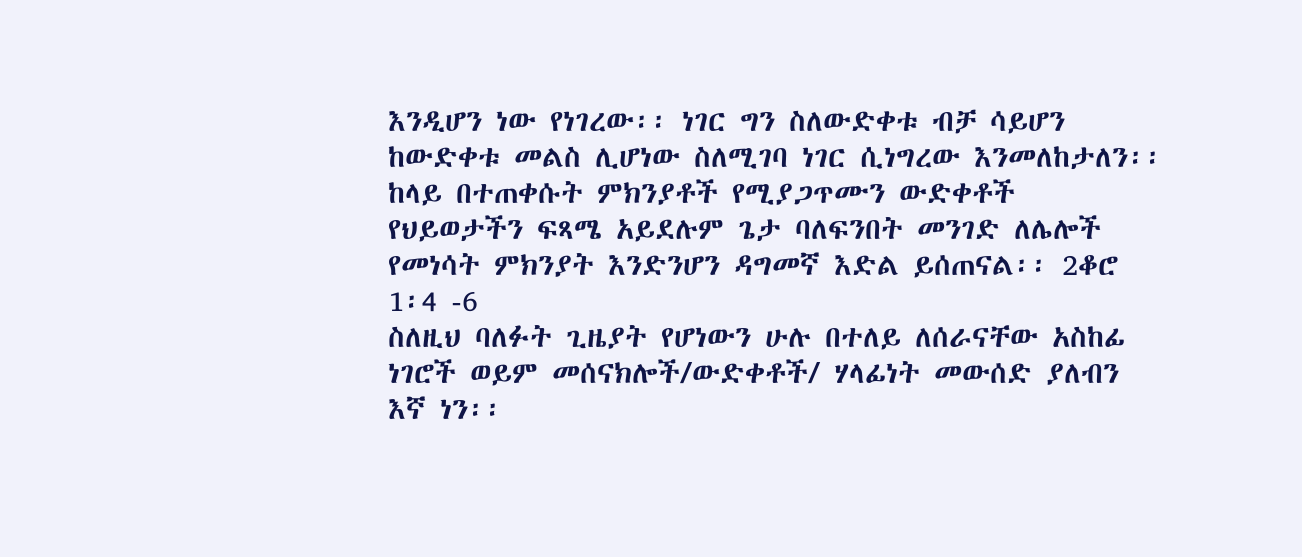እንዲሆን ነው የነገረው፡፡ ነገር ግን ስለውድቀቱ ብቻ ሳይሆን ከውድቀቱ መልስ ሊሆነው ስለሚገባ ነገር ሲነግረው እንመለከታለን፡፡ ከላይ በተጠቀሱት ምክንያቶች የሚያጋጥሙን ውድቀቶች የህይወታችን ፍጻሜ አይደሉም ጌታ ባለፍንበት መንገድ ለሌሎች የመነሳት ምክንያት እንድንሆን ዳግመኛ እድል ይሰጠናል፡፡ 2ቆሮ 1፡4 -6
ስለዚህ ባለፉት ጊዜያት የሆነውን ሁሉ በተለይ ለሰራናቸው አስከፊ ነገሮች ወይም መሰናክሎች/ውድቀቶች/ ሃላፊነት መውሰድ ያለብን እኛ ነን፡፡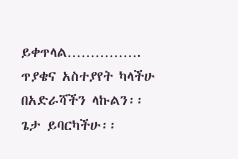ይቀጥላል…………….
ጥያቄና አስተያየት ካላችሁ በአድራሻችን ላኩልን፡፡
ጌታ ይባርካችሁ፡፡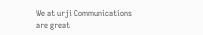We at urji Communications are great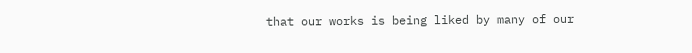that our works is being liked by many of our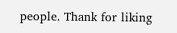people. Thank for liking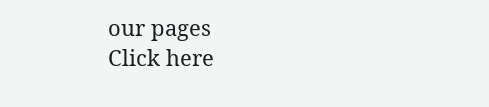our pages
Click here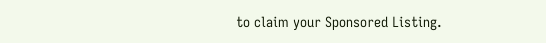to claim your Sponsored Listing.